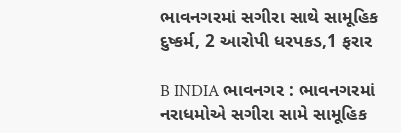ભાવનગરમાં સગીરા સાથે સામૂહિક દુષ્કર્મ, 2 આરોપી ધરપકડ,1 ફરાર

B INDIA ભાવનગર : ભાવનગરમાં નરાધમોએ સગીરા સામે સામૂહિક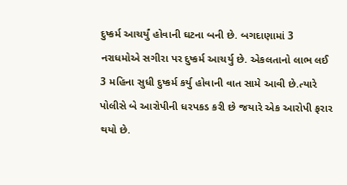દુષ્કર્મ આચર્યું હોવાની ઘટના બની છે. બગદાણામાં 3 નરાધમોએ સગીરા પર દુષ્કર્મ આચર્યુ છે. એકલતાનો લાભ લઈ 3 મહિના સુધી દુષ્કર્મ કર્યુ હોવાની વાત સામે આવી છે.ત્યારે પોલીસે બે આરોપીની ધરપકડ કરી છે જયારે એક આરોપી ફરાર થયો છે.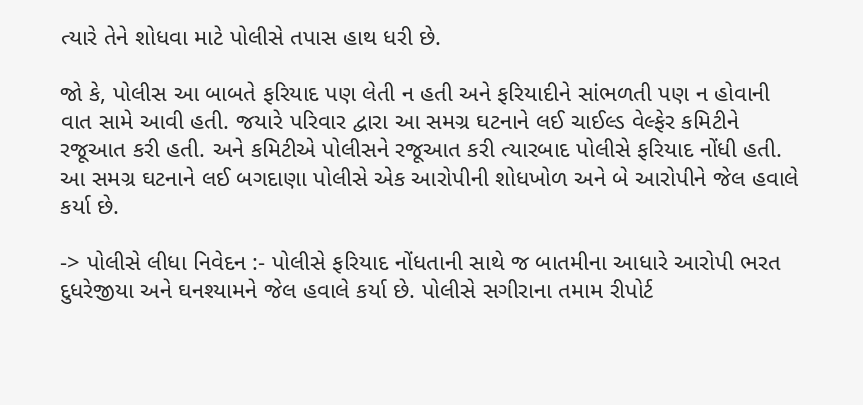ત્યારે તેને શોધવા માટે પોલીસે તપાસ હાથ ધરી છે.

જો કે, પોલીસ આ બાબતે ફરિયાદ પણ લેતી ન હતી અને ફરિયાદીને સાંભળતી પણ ન હોવાની વાત સામે આવી હતી. જયારે પરિવાર દ્વારા આ સમગ્ર ઘટનાને લઈ ચાઈલ્ડ વેલ્ફેર કમિટીને રજૂઆત કરી હતી. અને કમિટીએ પોલીસને રજૂઆત કરી ત્યારબાદ પોલીસે ફરિયાદ નોંધી હતી. આ સમગ્ર ઘટનાને લઈ બગદાણા પોલીસે એક આરોપીની શોધખોળ અને બે આરોપીને જેલ હવાલે કર્યા છે.

-> પોલીસે લીધા નિવેદન :- પોલીસે ફરિયાદ નોંધતાની સાથે જ બાતમીના આધારે આરોપી ભરત દુધરેજીયા અને ઘનશ્યામને જેલ હવાલે કર્યા છે. પોલીસે સગીરાના તમામ રીપોર્ટ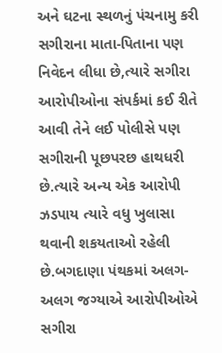અને ઘટના સ્થળનું પંચનામુ કરી સગીરાના માતા-પિતાના પણ નિવેદન લીધા છે,ત્યારે સગીરા આરોપીઓના સંપર્કમાં કઈ રીતે આવી તેને લઈ પોલીસે પણ સગીરાની પૂછપરછ હાથધરી છે.ત્યારે અન્ય એક આરોપી ઝડપાય ત્યારે વધુ ખુલાસા થવાની શકયતાઓ રહેલી છે.બગદાણા પંથકમાં અલગ-અલગ જગ્યાએ આરોપીઓએ સગીરા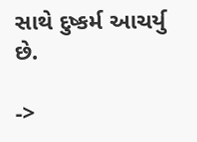સાથે દુષ્કર્મ આચર્યુ છે.

->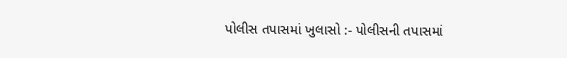પોલીસ તપાસમાં ખુલાસો :- પોલીસની તપાસમાં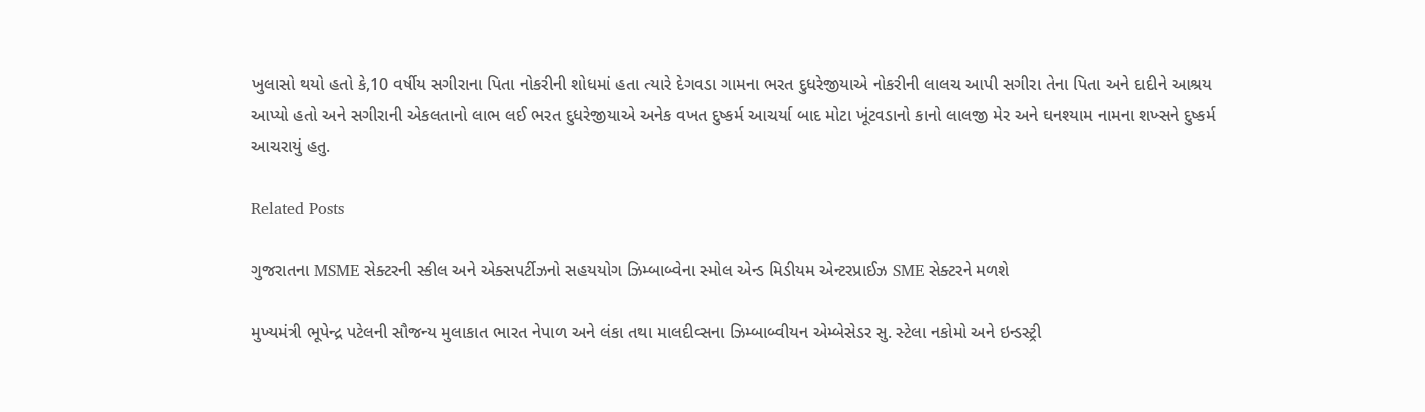ખુલાસો થયો હતો કે,10 વર્ષીય સગીરાના પિતા નોકરીની શોધમાં હતા ત્યારે દેગવડા ગામના ભરત દુધરેજીયાએ નોકરીની લાલચ આપી સગીરા તેના પિતા અને દાદીને આશ્રય આપ્યો હતો અને સગીરાની એકલતાનો લાભ લઈ ભરત દુધરેજીયાએ અનેક વખત દુષ્કર્મ આચર્યા બાદ મોટા ખૂંટવડાનો કાનો લાલજી મેર અને ઘનશ્યામ નામના શખ્સને દુષ્કર્મ આચરાયું હતુ.

Related Posts

ગુજરાતના MSME સેક્ટરની સ્કીલ અને એક્સપર્ટીઝનો સહયયોગ ઝિમ્બાબ્વેના સ્મોલ એન્ડ મિડીયમ એન્ટરપ્રાઈઝ SME સેક્ટરને મળશે

મુખ્યમંત્રી ભૂપેન્દ્ર પટેલની સૌજન્ય મુલાકાત ભારત નેપાળ અને લંકા તથા માલદીવ્સના ઝિમ્બાબ્વીયન એમ્બેસેડર સુ. સ્ટેલા નકોમો અને ઇન્ડસ્ટ્રી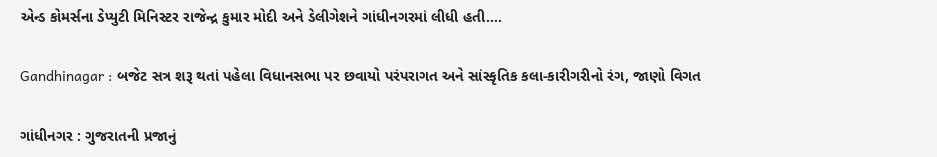એન્ડ કોમર્સના ડેપ્યુટી મિનિસ્ટર રાજેન્દ્ર કુમાર મોદી અને ડેલીગેશને ગાંધીનગરમાં લીધી હતી.…

Gandhinagar : બજેટ સત્ર શરૂ થતાં પહેલા વિધાનસભા પર છવાયો પરંપરાગત અને સાંસ્કૃતિક કલા-કારીગરીનો રંગ, જાણો વિગત

ગાંધીનગર : ગુજરાતની પ્રજાનું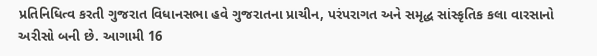પ્રતિનિધિત્વ કરતી ગુજરાત વિધાનસભા હવે ગુજરાતના પ્રાચીન, પરંપરાગત અને સમૃદ્ધ સાંસ્કૃતિક કલા વારસાનો અરીસો બની છે. આગામી 16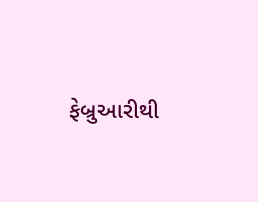ફેબ્રુઆરીથી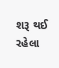શરૂ થઈ રહેલા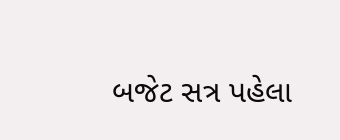બજેટ સત્ર પહેલા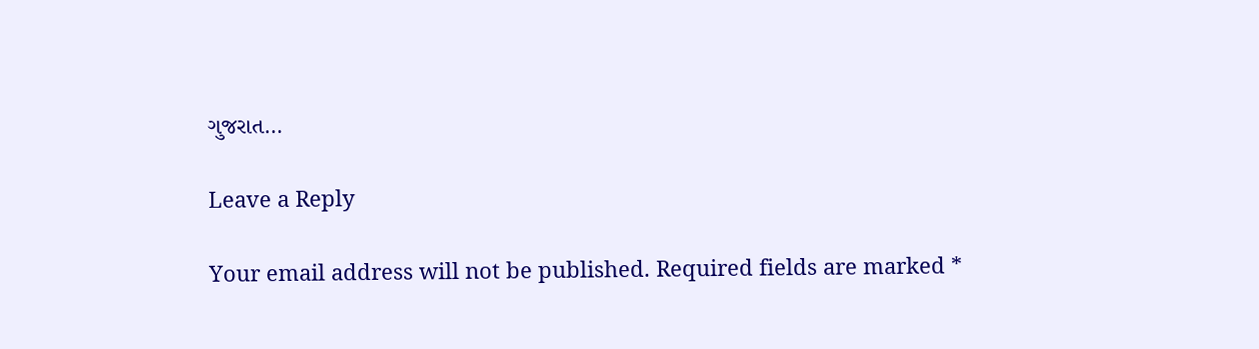ગુજરાત…

Leave a Reply

Your email address will not be published. Required fields are marked *